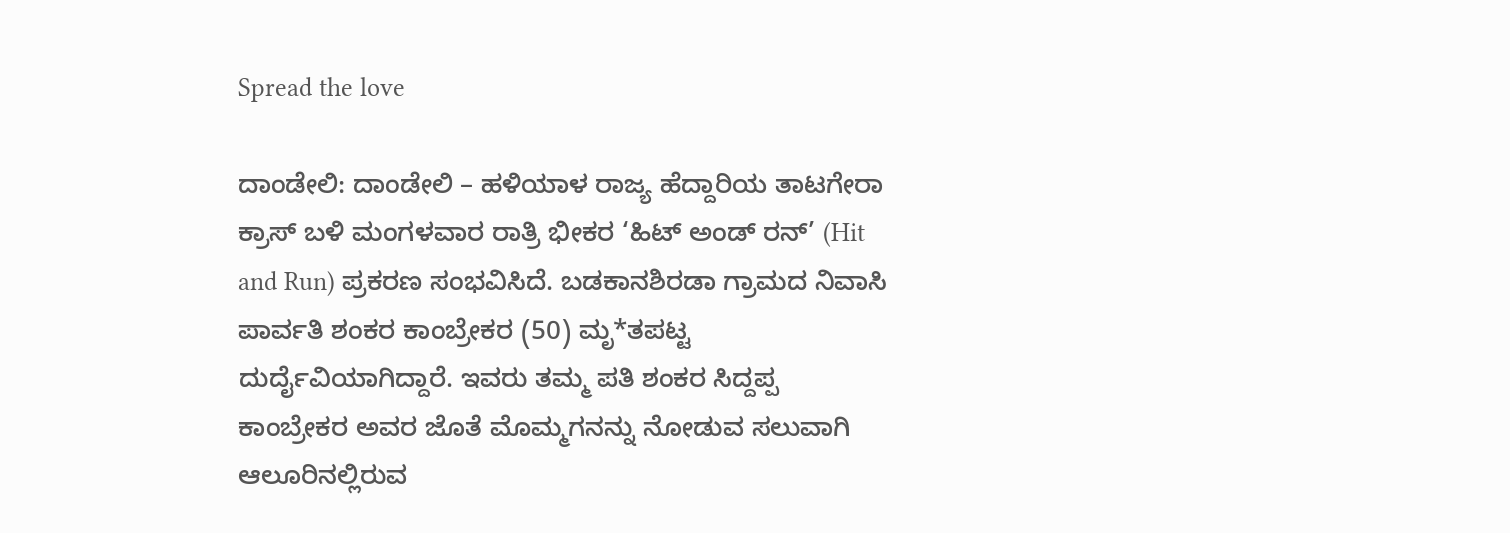Spread the love

ದಾಂಡೇಲಿ: ದಾಂಡೇಲಿ – ಹಳಿಯಾಳ ರಾಜ್ಯ ಹೆದ್ದಾರಿಯ ತಾಟಗೇರಾ ಕ್ರಾಸ್ ಬಳಿ ಮಂಗಳವಾರ ರಾತ್ರಿ ಭೀಕರ ‘ಹಿಟ್ ಅಂಡ್ ರನ್’ (Hit and Run) ಪ್ರಕರಣ ಸಂಭವಿಸಿದೆ. ಬಡಕಾನಶಿರಡಾ ಗ್ರಾಮದ ನಿವಾಸಿ ಪಾರ್ವತಿ ಶಂಕರ ಕಾಂಬ್ರೇಕರ (50) ಮೃ*ತಪಟ್ಟ ದುರ್ದೈವಿಯಾಗಿದ್ದಾರೆ. ಇವರು ತಮ್ಮ ಪತಿ ಶಂಕರ ಸಿದ್ದಪ್ಪ ಕಾಂಬ್ರೇಕರ ಅವರ ಜೊತೆ ಮೊಮ್ಮಗನನ್ನು ನೋಡುವ ಸಲುವಾಗಿ ಆಲೂರಿನಲ್ಲಿರುವ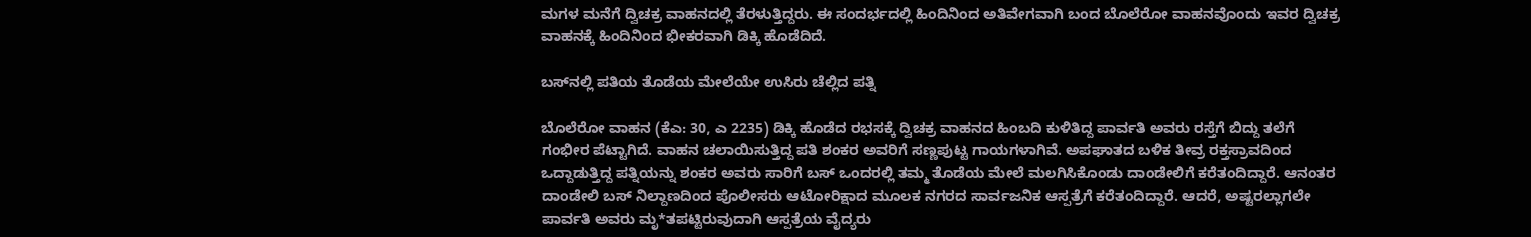ಮಗಳ ಮನೆಗೆ ದ್ವಿಚಕ್ರ ವಾಹನದಲ್ಲಿ ತೆರಳುತ್ತಿದ್ದರು. ಈ ಸಂದರ್ಭದಲ್ಲಿ ಹಿಂದಿನಿಂದ ಅತಿವೇಗವಾಗಿ ಬಂದ ಬೊಲೆರೋ ವಾಹನವೊಂದು ಇವರ ದ್ವಿಚಕ್ರ ವಾಹನಕ್ಕೆ ಹಿಂದಿನಿಂದ ಭೀಕರವಾಗಿ ಡಿಕ್ಕಿ ಹೊಡೆದಿದೆ.

ಬಸ್‌ನಲ್ಲಿ ಪತಿಯ ತೊಡೆಯ ಮೇಲೆಯೇ ಉಸಿರು ಚೆಲ್ಲಿದ ಪತ್ನಿ

ಬೊಲೆರೋ ವಾಹನ (ಕೆಎ: 30, ಎ 2235) ಡಿಕ್ಕಿ ಹೊಡೆದ ರಭಸಕ್ಕೆ ದ್ವಿಚಕ್ರ ವಾಹನದ ಹಿಂಬದಿ ಕುಳಿತಿದ್ದ ಪಾರ್ವತಿ ಅವರು ರಸ್ತೆಗೆ ಬಿದ್ದು ತಲೆಗೆ ಗಂಭೀರ ಪೆಟ್ಟಾಗಿದೆ. ವಾಹನ ಚಲಾಯಿಸುತ್ತಿದ್ದ ಪತಿ ಶಂಕರ ಅವರಿಗೆ ಸಣ್ಣಪುಟ್ಟ ಗಾಯಗಳಾಗಿವೆ. ಅಪಘಾತದ ಬಳಿಕ ತೀವ್ರ ರಕ್ತಸ್ರಾವದಿಂದ ಒದ್ದಾಡುತ್ತಿದ್ದ ಪತ್ನಿಯನ್ನು ಶಂಕರ ಅವರು ಸಾರಿಗೆ ಬಸ್ ಒಂದರಲ್ಲಿ ತಮ್ಮ ತೊಡೆಯ ಮೇಲೆ ಮಲಗಿಸಿಕೊಂಡು ದಾಂಡೇಲಿಗೆ ಕರೆತಂದಿದ್ದಾರೆ. ಆನಂತರ ದಾಂಡೇಲಿ ಬಸ್ ನಿಲ್ದಾಣದಿಂದ ಪೊಲೀಸರು ಆಟೋರಿಕ್ಷಾದ ಮೂಲಕ ನಗರದ ಸಾರ್ವಜನಿಕ ಆಸ್ಪತ್ರೆಗೆ ಕರೆತಂದಿದ್ದಾರೆ. ಆದರೆ, ಅಷ್ಟರಲ್ಲಾಗಲೇ ಪಾರ್ವತಿ ಅವರು ಮೃ*ತಪಟ್ಟಿರುವುದಾಗಿ ಆಸ್ಪತ್ರೆಯ ವೈದ್ಯರು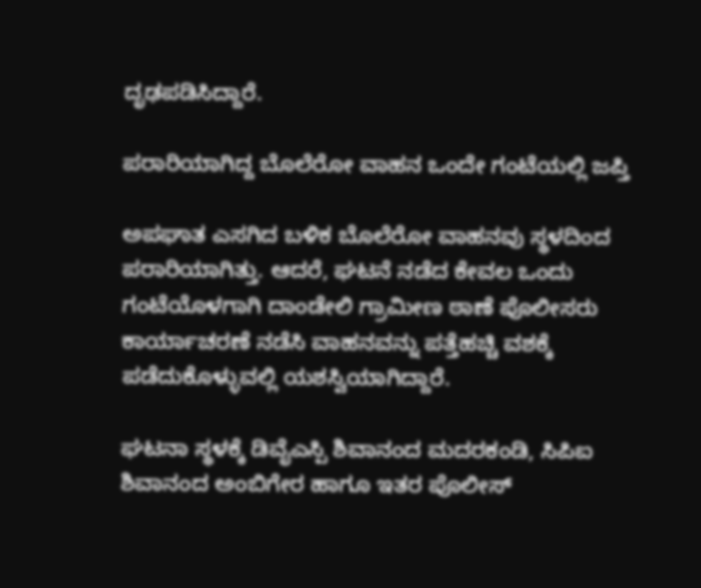ದೃಢಪಡಿಸಿದ್ದಾರೆ.

ಪರಾರಿಯಾಗಿದ್ದ ಬೊಲೆರೋ ವಾಹನ ಒಂದೇ ಗಂಟೆಯಲ್ಲಿ ಜಪ್ತಿ

ಅಪಘಾತ ಎಸಗಿದ ಬಳಿಕ ಬೊಲೆರೋ ವಾಹನವು ಸ್ಥಳದಿಂದ ಪರಾರಿಯಾಗಿತ್ತು. ಆದರೆ, ಘಟನೆ ನಡೆದ ಕೇವಲ ಒಂದು ಗಂಟೆಯೊಳಗಾಗಿ ದಾಂಡೇಲಿ ಗ್ರಾಮೀಣ ಠಾಣೆ ಪೊಲೀಸರು ಕಾರ್ಯಾಚರಣೆ ನಡೆಸಿ ವಾಹನವನ್ನು ಪತ್ತೆಹಚ್ಚಿ ವಶಕ್ಕೆ ಪಡೆದುಕೊಳ್ಳುವಲ್ಲಿ ಯಶಸ್ವಿಯಾಗಿದ್ದಾರೆ.

ಘಟನಾ ಸ್ಥಳಕ್ಕೆ ಡಿವೈಎಸ್ಪಿ ಶಿವಾನಂದ ಮದರಕಂಡಿ, ಸಿಪಿಐ ಶಿವಾನಂದ ಅಂಬಿಗೇರ ಹಾಗೂ ಇತರ ಪೊಲೀಸ್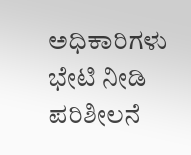ಅಧಿಕಾರಿಗಳು ಭೇಟಿ ನೀಡಿ ಪರಿಶೀಲನೆ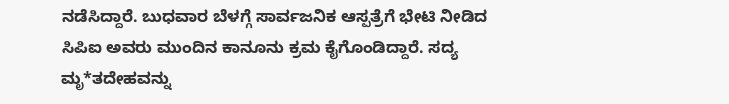ನಡೆಸಿದ್ದಾರೆ. ಬುಧವಾರ ಬೆಳಗ್ಗೆ ಸಾರ್ವಜನಿಕ ಆಸ್ಪತ್ರೆಗೆ ಭೇಟಿ ನೀಡಿದ ಸಿಪಿಐ ಅವರು ಮುಂದಿನ ಕಾನೂನು ಕ್ರಮ ಕೈಗೊಂಡಿದ್ದಾರೆ. ಸದ್ಯ ಮೃ*ತದೇಹವನ್ನು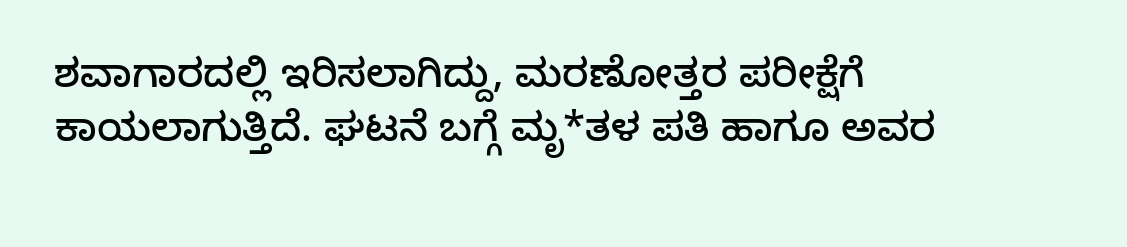ಶವಾಗಾರದಲ್ಲಿ ಇರಿಸಲಾಗಿದ್ದು, ಮರಣೋತ್ತರ ಪರೀಕ್ಷೆಗೆ ಕಾಯಲಾಗುತ್ತಿದೆ. ಘಟನೆ ಬಗ್ಗೆ ಮೃ*ತಳ ಪತಿ ಹಾಗೂ ಅವರ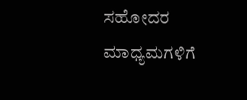ಸಹೋದರ ಮಾಧ್ಯಮಗಳಿಗೆ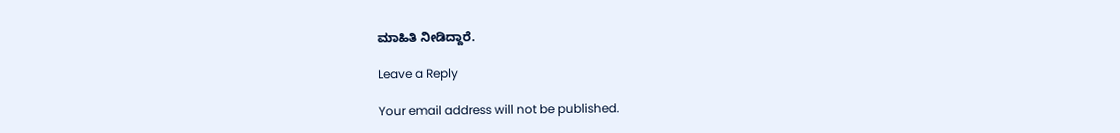ಮಾಹಿತಿ ನೀಡಿದ್ದಾರೆ.

Leave a Reply

Your email address will not be published.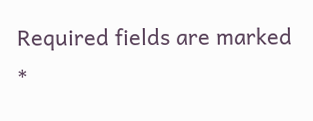Required fields are marked *